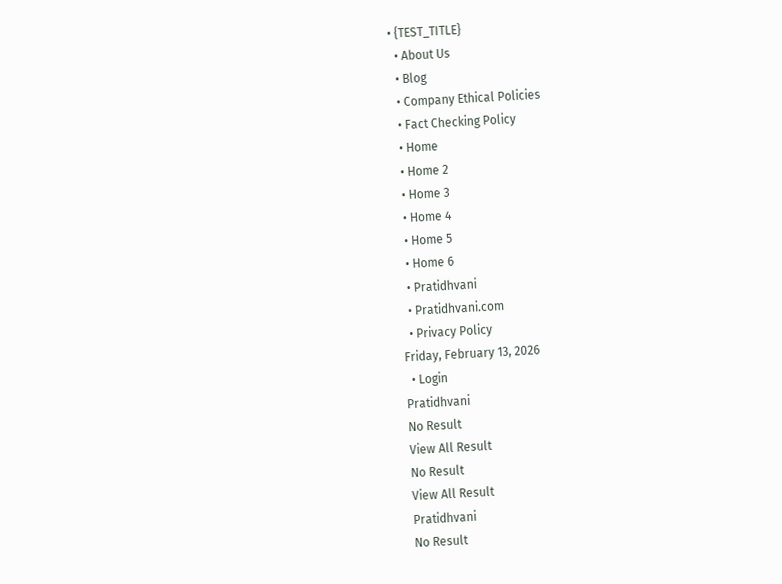• {TEST_TITLE}
  • About Us
  • Blog
  • Company Ethical Policies
  • Fact Checking Policy
  • Home
  • Home 2
  • Home 3
  • Home 4
  • Home 5
  • Home 6
  • Pratidhvani
  • Pratidhvani.com
  • Privacy Policy
Friday, February 13, 2026
  • Login
Pratidhvani
No Result
View All Result
No Result
View All Result
Pratidhvani
No Result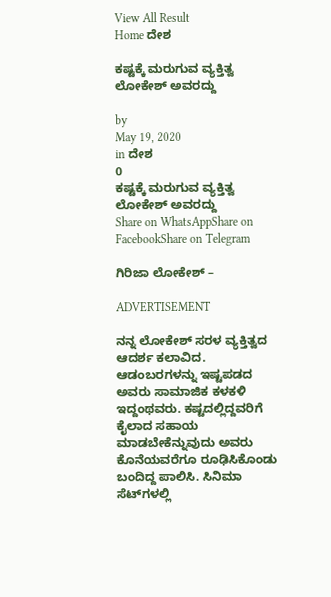View All Result
Home ದೇಶ

ಕಷ್ಟಕ್ಕೆ ಮರುಗುವ ವ್ಯಕ್ತಿತ್ವ ಲೋಕೇಶ್‌ ಅವರದ್ದು

by
May 19, 2020
in ದೇಶ
0
ಕಷ್ಟಕ್ಕೆ ಮರುಗುವ ವ್ಯಕ್ತಿತ್ವ ಲೋಕೇಶ್‌ ಅವರದ್ದು
Share on WhatsAppShare on FacebookShare on Telegram

ಗಿರಿಜಾ ಲೋಕೇಶ್‌ –

ADVERTISEMENT

ನನ್ನ ಲೋಕೇಶ್ ಸರಳ ವ್ಯಕ್ತಿತ್ವದ ಆದರ್ಶ ಕಲಾವಿದ. ಆಡಂಬರಗಳನ್ನು ಇಷ್ಟಪಡದ ಅವರು ಸಾಮಾಜಿಕ ಕಳಕಳಿ ಇದ್ದಂಥವರು. ಕಷ್ಟದಲ್ಲಿದ್ದವರಿಗೆ ಕೈಲಾದ ಸಹಾಯ ಮಾಡಬೇಕೆನ್ನುವುದು ಅವರು ಕೊನೆಯವರೆಗೂ ರೂಢಿಸಿಕೊಂಡು ಬಂದಿದ್ದ ಪಾಲಿಸಿ. ಸಿನಿಮಾ ಸೆಟ್‍ಗಳಲ್ಲಿ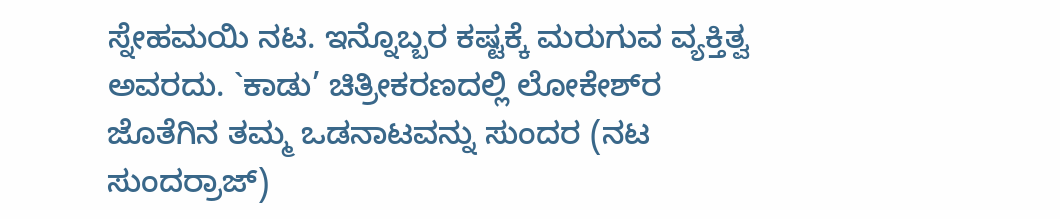ಸ್ನೇಹಮಯಿ ನಟ. ಇನ್ನೊಬ್ಬರ ಕಷ್ಟಕ್ಕೆ ಮರುಗುವ ವ್ಯಕ್ತಿತ್ವ ಅವರದು. `ಕಾಡು’ ಚಿತ್ರೀಕರಣದಲ್ಲಿ ಲೋಕೇಶ್‍ರ ಜೊತೆಗಿನ ತಮ್ಮ ಒಡನಾಟವನ್ನು ಸುಂದರ (ನಟ ಸುಂದರ್‍ರಾಜ್)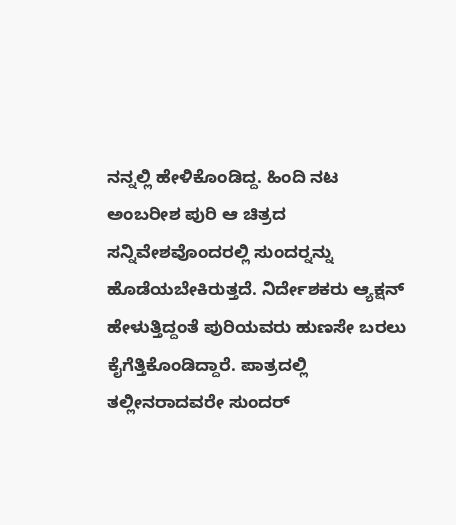ನನ್ನಲ್ಲಿ ಹೇಳಿಕೊಂಡಿದ್ದ. ಹಿಂದಿ ನಟ ಅಂಬರೀಶ ಪುರಿ ಆ ಚಿತ್ರದ ಸನ್ನಿವೇಶವೊಂದರಲ್ಲಿ ಸುಂದರ್‍ನನ್ನು ಹೊಡೆಯಬೇಕಿರುತ್ತದೆ. ನಿರ್ದೇಶಕರು ಆ್ಯಕ್ಷನ್ ಹೇಳುತ್ತಿದ್ದಂತೆ ಪುರಿಯವರು ಹುಣಸೇ ಬರಲು ಕೈಗೆತ್ತಿಕೊಂಡಿದ್ದಾರೆ. ಪಾತ್ರದಲ್ಲಿ ತಲ್ಲೀನರಾದವರೇ ಸುಂದರ್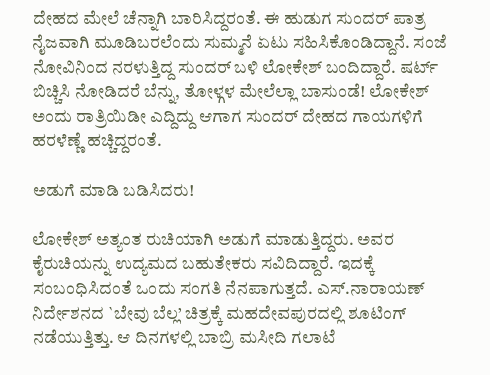ದೇಹದ ಮೇಲೆ ಚೆನ್ನಾಗಿ ಬಾರಿಸಿದ್ದರಂತೆ. ಈ ಹುಡುಗ ಸುಂದರ್ ಪಾತ್ರ ನೈಜವಾಗಿ ಮೂಡಿಬರಲೆಂದು ಸುಮ್ಮನೆ ಏಟು ಸಹಿಸಿಕೊಂಡಿದ್ದಾನೆ. ಸಂಜೆ ನೋವಿನಿಂದ ನರಳುತ್ತಿದ್ದ ಸುಂದರ್ ಬಳಿ ಲೋಕೇಶ್ ಬಂದಿದ್ದಾರೆ. ಷರ್ಟ್ ಬಿಚ್ಚಿಸಿ ನೋಡಿದರೆ ಬೆನ್ನು, ತೋಳ್ಗಳ ಮೇಲೆಲ್ಲಾ ಬಾಸುಂಡೆ! ಲೋಕೇಶ್ ಅಂದು ರಾತ್ರಿಯಿಡೀ ಎದ್ದಿದ್ದು ಆಗಾಗ ಸುಂದರ್ ದೇಹದ ಗಾಯಗಳಿಗೆ ಹರಳೆಣ್ಣೆ ಹಚ್ಚಿದ್ದರಂತೆ.

ಅಡುಗೆ ಮಾಡಿ ಬಡಿಸಿದರು!

ಲೋಕೇಶ್ ಅತ್ಯಂತ ರುಚಿಯಾಗಿ ಅಡುಗೆ ಮಾಡುತ್ತಿದ್ದರು. ಅವರ ಕೈರುಚಿಯನ್ನು ಉದ್ಯಮದ ಬಹುತೇಕರು ಸವಿದಿದ್ದಾರೆ. ಇದಕ್ಕೆ ಸಂಬಂಧಿಸಿದಂತೆ ಒಂದು ಸಂಗತಿ ನೆನಪಾಗುತ್ತದೆ. ಎಸ್.ನಾರಾಯಣ್ ನಿರ್ದೇಶನದ `ಬೇವು ಬೆಲ್ಲ’ ಚಿತ್ರಕ್ಕೆ ಮಹದೇವಪುರದಲ್ಲಿ ಶೂಟಿಂಗ್ ನಡೆಯುತ್ತಿತ್ತು. ಆ ದಿನಗಳಲ್ಲಿ ಬಾಬ್ರಿ ಮಸೀದಿ ಗಲಾಟೆ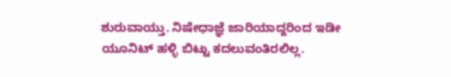ಶುರುವಾಯ್ತು. ನಿಷೇಧಾಜ್ಞೆ ಜಾರಿಯಾದ್ದರಿಂದ ಇಡೀ ಯೂನಿಟ್ ಹಳ್ಳಿ ಬಿಟ್ಟು ಕದಲುವಂತಿರಲಿಲ್ಲ.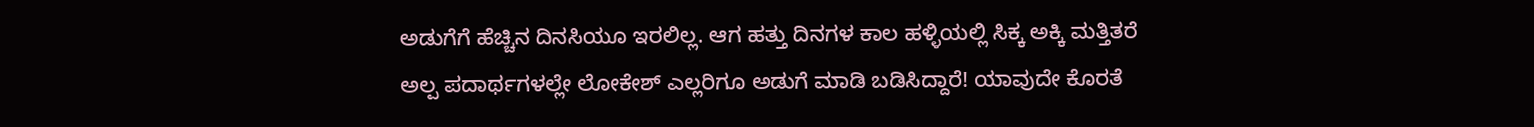ಅಡುಗೆಗೆ ಹೆಚ್ಚಿನ ದಿನಸಿಯೂ ಇರಲಿಲ್ಲ. ಆಗ ಹತ್ತು ದಿನಗಳ ಕಾಲ ಹಳ್ಳಿಯಲ್ಲಿ ಸಿಕ್ಕ ಅಕ್ಕಿ ಮತ್ತಿತರೆ ಅಲ್ಪ ಪದಾರ್ಥಗಳಲ್ಲೇ ಲೋಕೇಶ್ ಎಲ್ಲರಿಗೂ ಅಡುಗೆ ಮಾಡಿ ಬಡಿಸಿದ್ದಾರೆ! ಯಾವುದೇ ಕೊರತೆ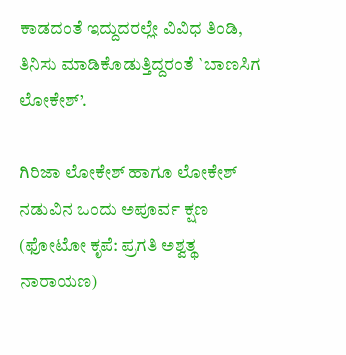ಕಾಡದಂತೆ ಇದ್ದುದರಲ್ಲೇ ವಿವಿಧ ತಿಂಡಿ, ತಿನಿಸು ಮಾಡಿಕೊಡುತ್ತಿದ್ದರಂತೆ `ಬಾಣಸಿಗ ಲೋಕೇಶ್’.

ಗಿರಿಜಾ ಲೋಕೇಶ್‌ ಹಾಗೂ ಲೋಕೇಶ್‌ ನಡುವಿನ ಒಂದು ಅಪೂರ್ವ ಕ್ಷಣ (ಫೋಟೋ ಕೃಪೆ: ಪ್ರಗತಿ ಅಶ್ವತ್ಥ ನಾರಾಯಣ)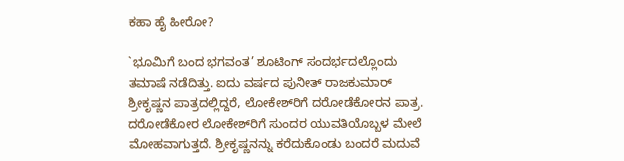ಕಹಾ ಹೈ ಹೀರೋ?

`ಭೂಮಿಗೆ ಬಂದ ಭಗವಂತ’ ಶೂಟಿಂಗ್ ಸಂದರ್ಭದಲ್ಲೊಂದು ತಮಾಷೆ ನಡೆದಿತ್ತು. ಐದು ವರ್ಷದ ಪುನೀತ್ ರಾಜಕುಮಾರ್ ಶ್ರೀಕೃಷ್ಣನ ಪಾತ್ರದಲ್ಲಿದ್ದರೆ, ಲೋಕೇಶ್‍ರಿಗೆ ದರೋಡೆಕೋರನ ಪಾತ್ರ. ದರೋಡೆಕೋರ ಲೋಕೇಶ್‍ರಿಗೆ ಸುಂದರ ಯುವತಿಯೊಬ್ಬಳ ಮೇಲೆ ಮೋಹವಾಗುತ್ತದೆ. ಶ್ರೀಕೃಷ್ಣನನ್ನು ಕರೆದುಕೊಂಡು ಬಂದರೆ ಮದುವೆ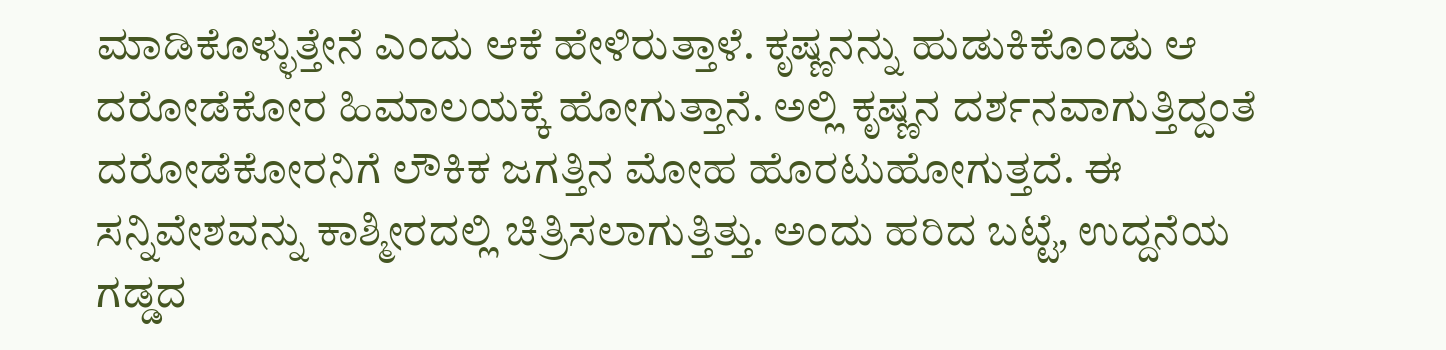ಮಾಡಿಕೊಳ್ಳುತ್ತೇನೆ ಎಂದು ಆಕೆ ಹೇಳಿರುತ್ತಾಳೆ. ಕೃಷ್ಣನನ್ನು ಹುಡುಕಿಕೊಂಡು ಆ ದರೋಡೆಕೋರ ಹಿಮಾಲಯಕ್ಕೆ ಹೋಗುತ್ತಾನೆ. ಅಲ್ಲಿ ಕೃಷ್ಣನ ದರ್ಶನವಾಗುತ್ತಿದ್ದಂತೆ ದರೋಡೆಕೋರನಿಗೆ ಲೌಕಿಕ ಜಗತ್ತಿನ ಮೋಹ ಹೊರಟುಹೋಗುತ್ತದೆ. ಈ ಸನ್ನಿವೇಶವನ್ನು ಕಾಶ್ಮೀರದಲ್ಲಿ ಚಿತ್ರಿಸಲಾಗುತ್ತಿತ್ತು. ಅಂದು ಹರಿದ ಬಟ್ಟೆ, ಉದ್ದನೆಯ ಗಡ್ಡದ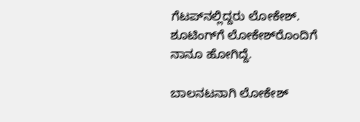ಗೆಟಪ್‍ನಲ್ಲಿದ್ದರು ಲೋಕೇಶ್. ಶೂಟಿಂಗ್‍ಗೆ ಲೋಕೇಶ್‍ರೊಂದಿಗೆ ನಾನೂ ಹೋಗಿದ್ದೆ.

ಬಾಲನಟನಾಗಿ ಲೋಕೇಶ್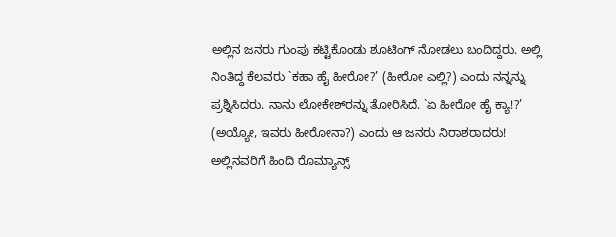ಅಲ್ಲಿನ ಜನರು ಗುಂಪು ಕಟ್ಟಿಕೊಂಡು ಶೂಟಿಂಗ್ ನೋಡಲು ಬಂದಿದ್ದರು. ಅಲ್ಲಿ ನಿಂತಿದ್ದ ಕೆಲವರು `ಕಹಾ ಹೈ ಹೀರೋ?’ (ಹೀರೋ ಎಲ್ಲಿ?) ಎಂದು ನನ್ನನ್ನು ಪ್ರಶ್ನಿಸಿದರು. ನಾನು ಲೋಕೇಶ್‍ರನ್ನು ತೋರಿಸಿದೆ. `ಏ ಹೀರೋ ಹೈ ಕ್ಯಾ!?’ (ಅಯ್ಯೋ, ಇವರು ಹೀರೋನಾ?) ಎಂದು ಆ ಜನರು ನಿರಾಶರಾದರು! ಅಲ್ಲಿನವರಿಗೆ ಹಿಂದಿ ರೊಮ್ಯಾನ್ಸ್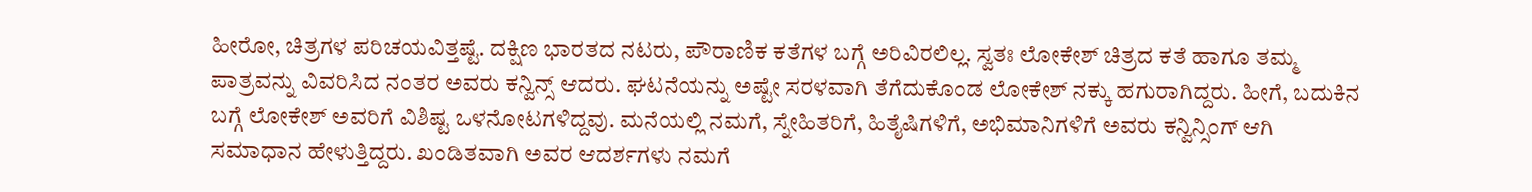ಹೀರೋ, ಚಿತ್ರಗಳ ಪರಿಚಯವಿತ್ತಷ್ಟೆ. ದಕ್ಷಿಣ ಭಾರತದ ನಟರು, ಪೌರಾಣಿಕ ಕತೆಗಳ ಬಗ್ಗೆ ಅರಿವಿರಲಿಲ್ಲ. ಸ್ವತಃ ಲೋಕೇಶ್ ಚಿತ್ರದ ಕತೆ ಹಾಗೂ ತಮ್ಮ ಪಾತ್ರವನ್ನು ವಿವರಿಸಿದ ನಂತರ ಅವರು ಕನ್ವಿನ್ಸ್ ಆದರು. ಘಟನೆಯನ್ನು ಅಷ್ಟೇ ಸರಳವಾಗಿ ತೆಗೆದುಕೊಂಡ ಲೋಕೇಶ್ ನಕ್ಕು ಹಗುರಾಗಿದ್ದರು. ಹೀಗೆ, ಬದುಕಿನ ಬಗ್ಗೆ ಲೋಕೇಶ್ ಅವರಿಗೆ ವಿಶಿಷ್ಟ ಒಳನೋಟಗಳಿದ್ದವು. ಮನೆಯಲ್ಲಿ ನಮಗೆ, ಸ್ನೇಹಿತರಿಗೆ, ಹಿತೈಷಿಗಳಿಗೆ, ಅಭಿಮಾನಿಗಳಿಗೆ ಅವರು ಕನ್ವಿನ್ಸಿಂಗ್ ಆಗಿ ಸಮಾಧಾನ ಹೇಳುತ್ತಿದ್ದರು. ಖಂಡಿತವಾಗಿ ಅವರ ಆದರ್ಶಗಳು ನಮಗೆ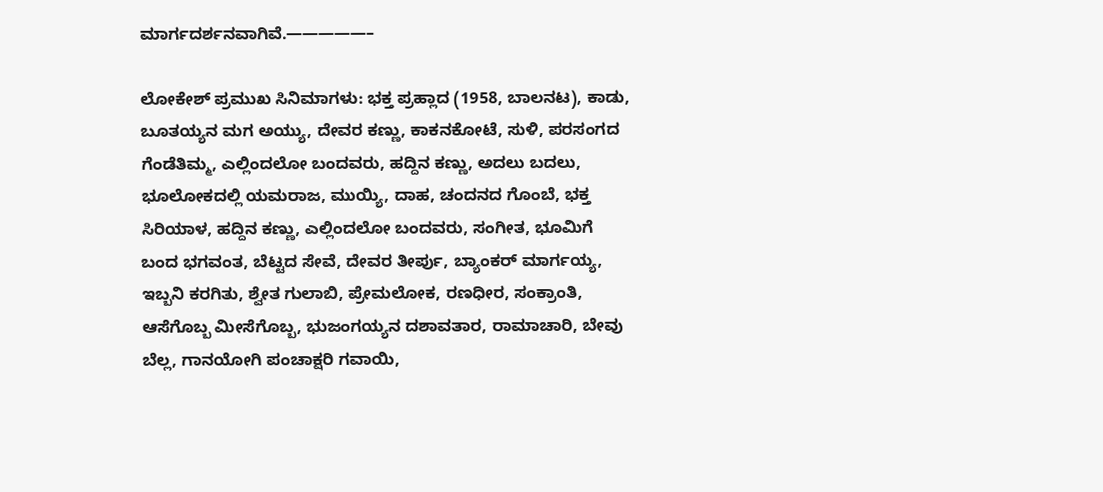ಮಾರ್ಗದರ್ಶನವಾಗಿವೆ.—————–

ಲೋಕೇಶ್ ಪ್ರಮುಖ ಸಿನಿಮಾಗಳು: ಭಕ್ತ ಪ್ರಹ್ಲಾದ (1958, ಬಾಲನಟ), ಕಾಡು, ಬೂತಯ್ಯನ ಮಗ ಅಯ್ಯು, ದೇವರ ಕಣ್ಣು, ಕಾಕನಕೋಟೆ, ಸುಳಿ, ಪರಸಂಗದ ಗೆಂಡೆತಿಮ್ಮ, ಎಲ್ಲಿಂದಲೋ ಬಂದವರು, ಹದ್ದಿನ ಕಣ್ಣು, ಅದಲು ಬದಲು, ಭೂಲೋಕದಲ್ಲಿ ಯಮರಾಜ, ಮುಯ್ಯಿ, ದಾಹ, ಚಂದನದ ಗೊಂಬೆ, ಭಕ್ತ ಸಿರಿಯಾಳ, ಹದ್ದಿನ ಕಣ್ಣು, ಎಲ್ಲಿಂದಲೋ ಬಂದವರು, ಸಂಗೀತ, ಭೂಮಿಗೆ ಬಂದ ಭಗವಂತ, ಬೆಟ್ಟದ ಸೇವೆ, ದೇವರ ತೀರ್ಪು, ಬ್ಯಾಂಕರ್ ಮಾರ್ಗಯ್ಯ, ಇಬ್ಬನಿ ಕರಗಿತು, ಶ್ವೇತ ಗುಲಾಬಿ, ಪ್ರೇಮಲೋಕ, ರಣಧೀರ, ಸಂಕ್ರಾಂತಿ, ಆಸೆಗೊಬ್ಬ ಮೀಸೆಗೊಬ್ಬ, ಭುಜಂಗಯ್ಯನ ದಶಾವತಾರ, ರಾಮಾಚಾರಿ, ಬೇವು ಬೆಲ್ಲ, ಗಾನಯೋಗಿ ಪಂಚಾಕ್ಷರಿ ಗವಾಯಿ,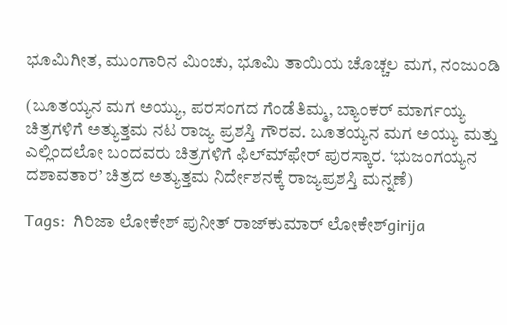ಭೂಮಿಗೀತ, ಮುಂಗಾರಿನ ಮಿಂಚು, ಭೂಮಿ ತಾಯಿಯ ಚೊಚ್ಚಲ ಮಗ, ನಂಜುಂಡಿ

(ಬೂತಯ್ಯನ ಮಗ ಅಯ್ಯು, ಪರಸಂಗದ ಗೆಂಡೆತಿಮ್ಮ, ಬ್ಯಾಂಕರ್ ಮಾರ್ಗಯ್ಯ ಚಿತ್ರಗಳಿಗೆ ಅತ್ಯುತ್ತಮ ನಟ ರಾಜ್ಯ ಪ್ರಶಸ್ತಿ ಗೌರವ. ಬೂತಯ್ಯನ ಮಗ ಅಯ್ಯು ಮತ್ತು ಎಲ್ಲಿಂದಲೋ ಬಂದವರು ಚಿತ್ರಗಳಿಗೆ ಫಿಲ್ಮ್‍ಫೇರ್ ಪುರಸ್ಕಾರ. ‘ಭುಜಂಗಯ್ಯನ ದಶಾವತಾರ’ ಚಿತ್ರದ ಅತ್ಯುತ್ತಮ ನಿರ್ದೇಶನಕ್ಕೆ ರಾಜ್ಯಪ್ರಶಸ್ತಿ ಮನ್ನಣೆ)

Tags:  ಗಿರಿಜಾ ಲೋಕೇಶ್‌ ಪುನೀತ್‌ ರಾಜ್‌ಕುಮಾರ್‌ ಲೋಕೇಶ್girija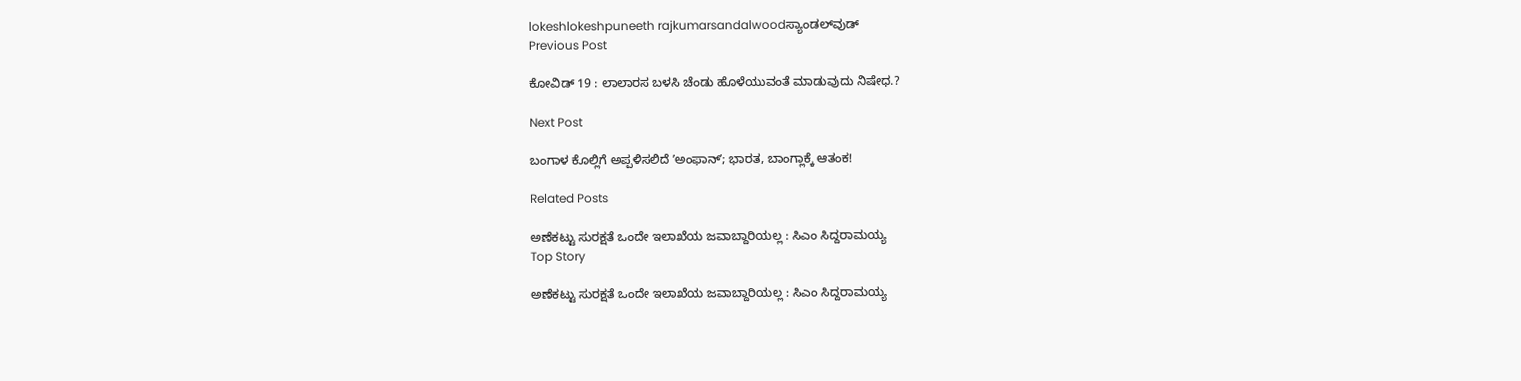lokeshlokeshpuneeth rajkumarsandalwoodಸ್ಯಾಂಡಲ್‌ವುಡ್‌
Previous Post

ಕೋವಿಡ್ 19 : ಲಾಲಾರಸ ಬಳಸಿ ಚೆಂಡು ಹೊಳೆಯುವಂತೆ ಮಾಡುವುದು ನಿಷೇಧ.?

Next Post

ಬಂಗಾಳ ಕೊಲ್ಲಿಗೆ ಅಪ್ಪಳಿಸಲಿದೆ ʼಅಂಫಾನ್‌ʼ; ಭಾರತ, ಬಾಂಗ್ಲಾಕ್ಕೆ ಆತಂಕ!

Related Posts

ಅಣೆಕಟ್ಟು ಸುರಕ್ಷತೆ ಒಂದೇ ಇಲಾಖೆಯ ಜವಾಬ್ದಾರಿಯಲ್ಲ : ಸಿಎಂ ಸಿದ್ದರಾಮಯ್ಯ
Top Story

ಅಣೆಕಟ್ಟು ಸುರಕ್ಷತೆ ಒಂದೇ ಇಲಾಖೆಯ ಜವಾಬ್ದಾರಿಯಲ್ಲ : ಸಿಎಂ ಸಿದ್ದರಾಮಯ್ಯ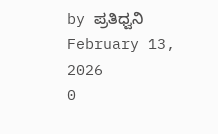by ಪ್ರತಿಧ್ವನಿ
February 13, 2026
0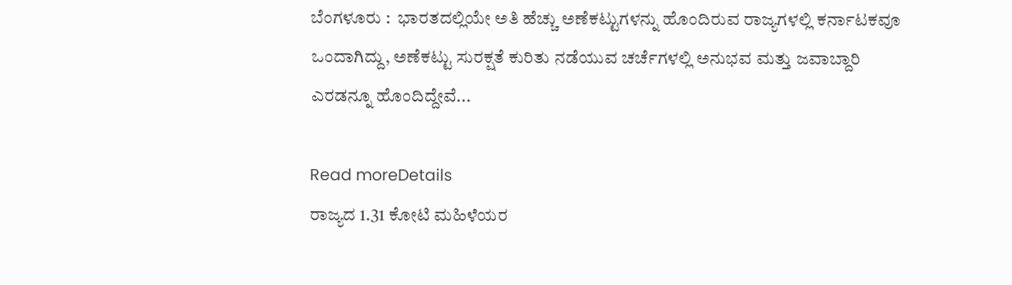ಬೆಂಗಳೂರು :  ಭಾರತದಲ್ಲಿಯೇ ಅತಿ ಹೆಚ್ಚು ಅಣೆಕಟ್ಟುಗಳನ್ನು ಹೊಂದಿರುವ ರಾಜ್ಯಗಳಲ್ಲಿ ಕರ್ನಾಟಕವೂ ಒಂದಾಗಿದ್ದು, ಅಣೆಕಟ್ಟು ಸುರಕ್ಷತೆ ಕುರಿತು ನಡೆಯುವ ಚರ್ಚೆಗಳಲ್ಲಿ ಅನುಭವ ಮತ್ತು ಜವಾಬ್ದಾರಿ ಎರಡನ್ನೂ ಹೊಂದಿದ್ದೇವೆ...

Read moreDetails
ರಾಜ್ಯದ 1.31 ಕೋಟಿ ಮಹಿಳೆಯರ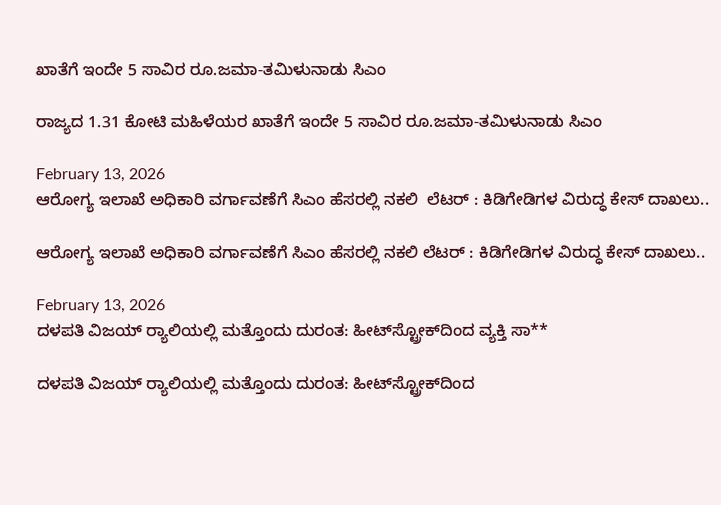ಖಾತೆಗೆ ಇಂದೇ 5 ಸಾವಿರ ರೂ.ಜಮಾ-ತಮಿಳುನಾಡು ಸಿಎಂ

ರಾಜ್ಯದ 1.31 ಕೋಟಿ ಮಹಿಳೆಯರ ಖಾತೆಗೆ ಇಂದೇ 5 ಸಾವಿರ ರೂ.ಜಮಾ-ತಮಿಳುನಾಡು ಸಿಎಂ

February 13, 2026
ಆರೋಗ್ಯ ಇಲಾಖೆ ಅಧಿಕಾರಿ ವರ್ಗಾವಣೆಗೆ ಸಿಎಂ ಹೆಸರಲ್ಲಿ ನಕಲಿ  ಲೆಟರ್‌ : ಕಿಡಿಗೇಡಿಗಳ ವಿರುದ್ಧ ಕೇಸ್‌ ದಾಖಲು..

ಆರೋಗ್ಯ ಇಲಾಖೆ ಅಧಿಕಾರಿ ವರ್ಗಾವಣೆಗೆ ಸಿಎಂ ಹೆಸರಲ್ಲಿ ನಕಲಿ ಲೆಟರ್‌ : ಕಿಡಿಗೇಡಿಗಳ ವಿರುದ್ಧ ಕೇಸ್‌ ದಾಖಲು..

February 13, 2026
ದಳಪತಿ ವಿಜಯ್ ರ‍್ಯಾಲಿಯಲ್ಲಿ ಮತ್ತೊಂದು ದುರಂತ: ಹೀಟ್‌ಸ್ಟ್ರೋಕ್‌ದಿಂದ ವ್ಯಕ್ತಿ ಸಾ**

ದಳಪತಿ ವಿಜಯ್ ರ‍್ಯಾಲಿಯಲ್ಲಿ ಮತ್ತೊಂದು ದುರಂತ: ಹೀಟ್‌ಸ್ಟ್ರೋಕ್‌ದಿಂದ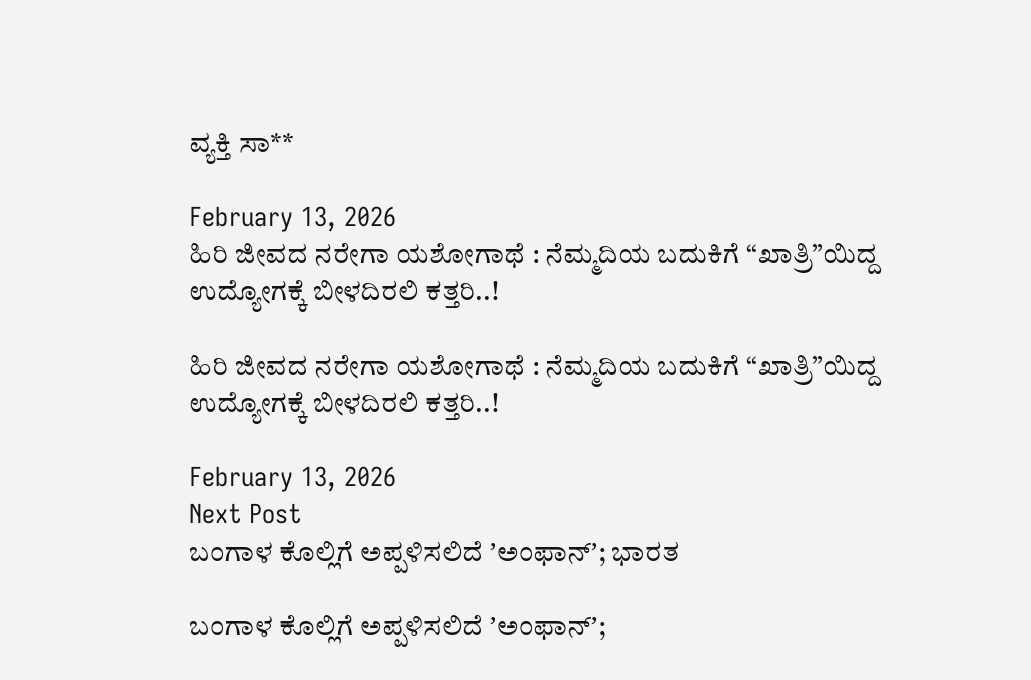ವ್ಯಕ್ತಿ ಸಾ**

February 13, 2026
ಹಿರಿ ಜೀವದ ನರೇಗಾ ಯಶೋಗಾಥೆ : ನೆಮ್ಮದಿಯ ಬದುಕಿಗೆ “ಖಾತ್ರಿ”ಯಿದ್ದ ಉದ್ಯೋಗಕ್ಕೆ ಬೀಳದಿರಲಿ ಕತ್ತರಿ..!

ಹಿರಿ ಜೀವದ ನರೇಗಾ ಯಶೋಗಾಥೆ : ನೆಮ್ಮದಿಯ ಬದುಕಿಗೆ “ಖಾತ್ರಿ”ಯಿದ್ದ ಉದ್ಯೋಗಕ್ಕೆ ಬೀಳದಿರಲಿ ಕತ್ತರಿ..!

February 13, 2026
Next Post
ಬಂಗಾಳ ಕೊಲ್ಲಿಗೆ ಅಪ್ಪಳಿಸಲಿದೆ ʼಅಂಫಾನ್‌ʼ; ಭಾರತ

ಬಂಗಾಳ ಕೊಲ್ಲಿಗೆ ಅಪ್ಪಳಿಸಲಿದೆ ʼಅಂಫಾನ್‌ʼ;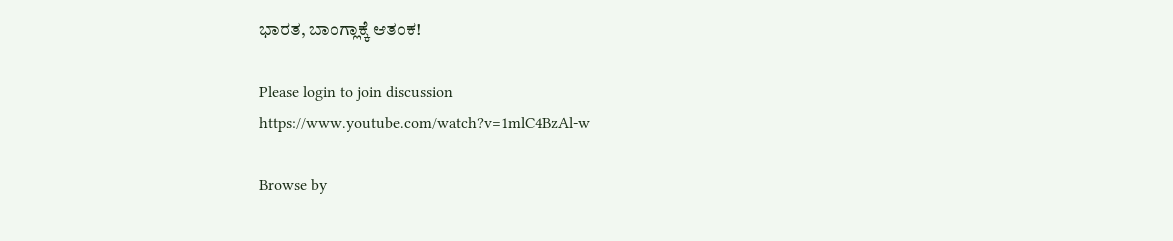ಭಾರತ, ಬಾಂಗ್ಲಾಕ್ಕೆ ಆತಂಕ!

Please login to join discussion
https://www.youtube.com/watch?v=1mlC4BzAl-w

Browse by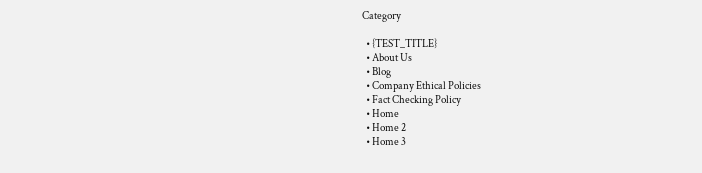Category

  • {TEST_TITLE}
  • About Us
  • Blog
  • Company Ethical Policies
  • Fact Checking Policy
  • Home
  • Home 2
  • Home 3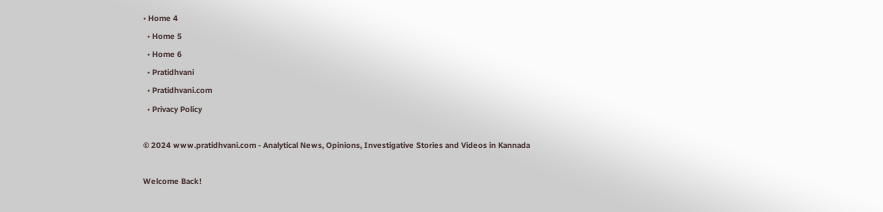• Home 4
  • Home 5
  • Home 6
  • Pratidhvani
  • Pratidhvani.com
  • Privacy Policy

© 2024 www.pratidhvani.com - Analytical News, Opinions, Investigative Stories and Videos in Kannada

Welcome Back!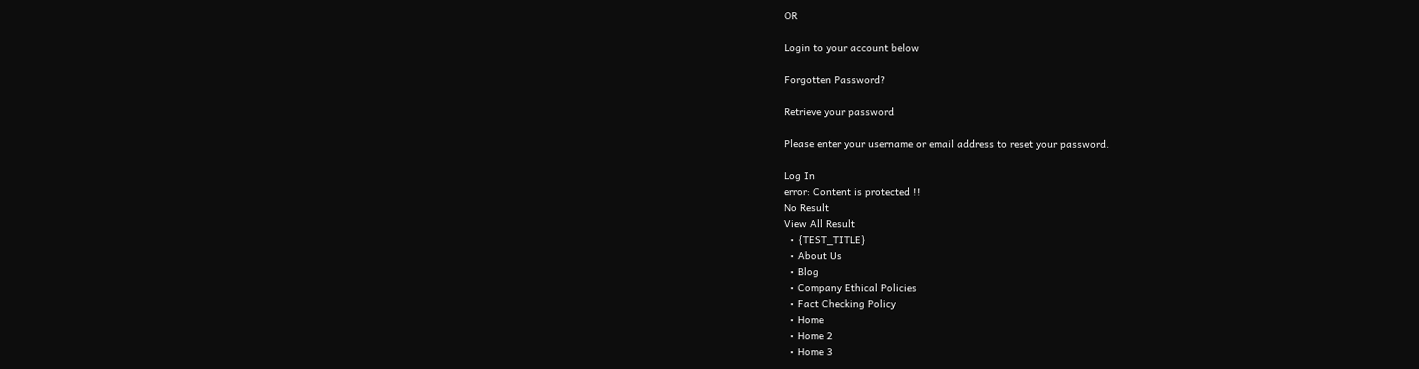OR

Login to your account below

Forgotten Password?

Retrieve your password

Please enter your username or email address to reset your password.

Log In
error: Content is protected !!
No Result
View All Result
  • {TEST_TITLE}
  • About Us
  • Blog
  • Company Ethical Policies
  • Fact Checking Policy
  • Home
  • Home 2
  • Home 3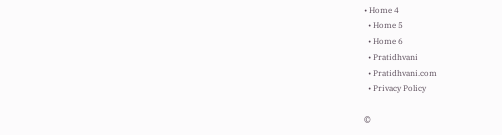• Home 4
  • Home 5
  • Home 6
  • Pratidhvani
  • Pratidhvani.com
  • Privacy Policy

©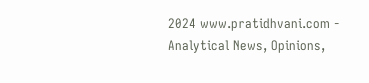2024 www.pratidhvani.com - Analytical News, Opinions,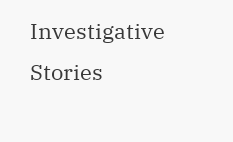Investigative Stories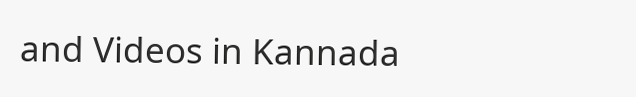and Videos in Kannada